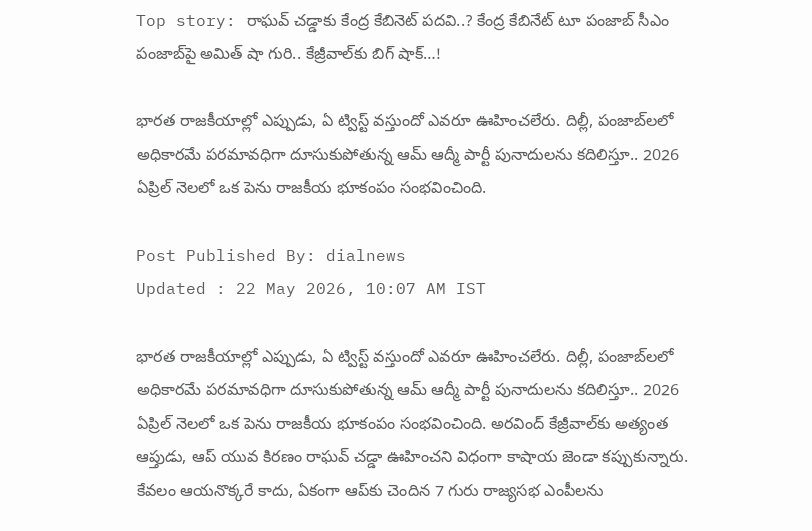Top story: రాఘవ్ చడ్డాకు కేంద్ర కేబినెట్ పదవి..? కేంద్ర కేబినేట్ టూ పంజాబ్ సీఎం పంజాబ్‌పై అమిత్ షా గురి.. కేజ్రీవాల్‌కు బిగ్ షాక్…!

భారత రాజకీయాల్లో ఎప్పుడు, ఏ ట్విస్ట్ వస్తుందో ఎవరూ ఊహించలేరు. దిల్లీ, పంజాబ్‌లలో అధికారమే పరమావధిగా దూసుకుపోతున్న ఆమ్ ఆద్మీ పార్టీ పునాదులను కదిలిస్తూ.. 2026 ఏప్రిల్ నెలలో ఒక పెను రాజకీయ భూకంపం సంభవించింది.

Post Published By: dialnews
Updated : 22 May 2026, 10:07 AM IST

భారత రాజకీయాల్లో ఎప్పుడు, ఏ ట్విస్ట్ వస్తుందో ఎవరూ ఊహించలేరు. దిల్లీ, పంజాబ్‌లలో అధికారమే పరమావధిగా దూసుకుపోతున్న ఆమ్ ఆద్మీ పార్టీ పునాదులను కదిలిస్తూ.. 2026 ఏప్రిల్ నెలలో ఒక పెను రాజకీయ భూకంపం సంభవించింది. అరవింద్ కేజ్రీవాల్‌కు అత్యంత ఆప్తుడు, ఆప్ యువ కిరణం రాఘవ్ చడ్డా ఊహించని విధంగా కాషాయ జెండా కప్పుకున్నారు. కేవలం ఆయనొక్కరే కాదు, ఏకంగా ఆప్‌కు చెందిన 7 గురు రాజ్యసభ ఎంపీలను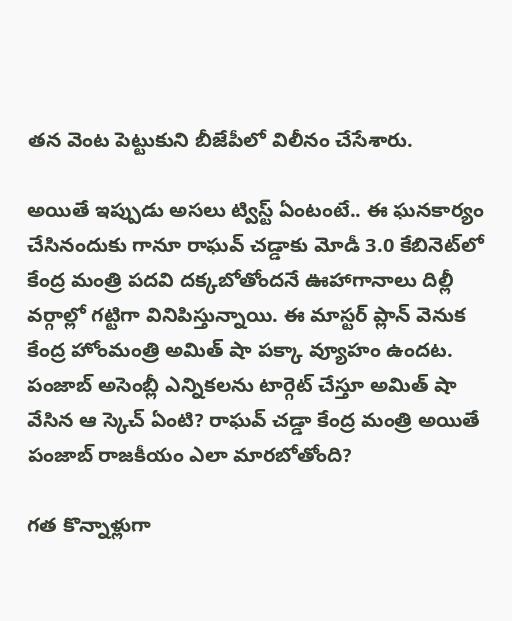తన వెంట పెట్టుకుని బీజేపీలో విలీనం చేసేశారు.

అయితే ఇప్పుడు అసలు ట్విస్ట్ ఏంటంటే.. ఈ ఘనకార్యం చేసినందుకు గానూ రాఘవ్ చడ్డాకు మోడీ 3.0 కేబినెట్‌లో కేంద్ర మంత్రి పదవి దక్కబోతోందనే ఊహాగానాలు దిల్లీ వర్గాల్లో గట్టిగా వినిపిస్తున్నాయి. ఈ మాస్టర్ ప్లాన్ వెనుక కేంద్ర హోంమంత్రి అమిత్ షా పక్కా వ్యూహం ఉందట. పంజాబ్ అసెంబ్లీ ఎన్నికలను టార్గెట్ చేస్తూ అమిత్ షా వేసిన ఆ స్కెచ్ ఏంటి? రాఘవ్ చడ్డా కేంద్ర మంత్రి అయితే పంజాబ్ రాజకీయం ఎలా మారబోతోంది?

గత కొన్నాళ్లుగా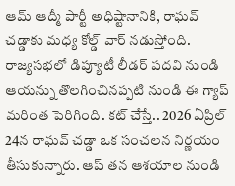ఆమ్ ఆద్మీ పార్టీ అధిష్టానానికి, రాఘవ్ చడ్డాకు మధ్య కోల్డ్ వార్ నడుస్తోంది. రాజ్యసభలో డిప్యూటీ లీడర్ పదవి నుండి ఆయన్ను తొలగించినప్పటి నుండి ఈ గ్యాప్ మరింత పెరిగింది. కట్ చేస్తే.. 2026 ఏప్రిల్ 24న రాఘవ్ చడ్డా ఒక సంచలన నిర్ణయం తీసుకున్నారు. ఆప్ తన ఆశయాల నుండి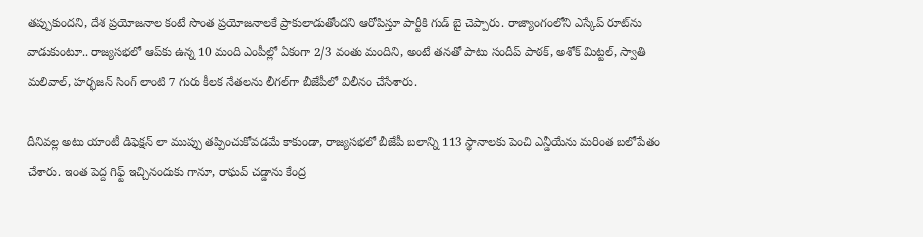తప్పుకుందని, దేశ ప్రయోజనాల కంటే సొంత ప్రయోజనాలకే ప్రాకులాడుతోందని ఆరోపిస్తూ పార్టీకి గుడ్ బై చెప్పారు. రాజ్యాంగంలోని ఎస్కేప్ రూట్‌ను వాడుకుంటూ.. రాజ్యసభలో ఆప్‌కు ఉన్న 10 మంది ఎంపీల్లో ఏకంగా 2/3 వంతు మందిని, అంటే తనతో పాటు సందీప్ పాఠక్, అశోక్ మిట్టల్, స్వాతి మలివాల్, హర్భజన్ సింగ్ లాంటి 7 గురు కీలక నేతలను లీగల్‌గా బీజేపీలో విలీనం చేసేశారు.

దీనివల్ల అటు యాంటీ డిఫెక్షన్ లా ముప్పు తప్పించుకోవడమే కాకుండా, రాజ్యసభలో బీజేపీ బలాన్ని 113 స్థానాలకు పెంచి ఎన్డీయేను మరింత బలోపేతం చేశారు. ఇంత పెద్ద గిఫ్ట్ ఇచ్చినందుకు గానూ, రాఘవ్ చడ్డాను కేంద్ర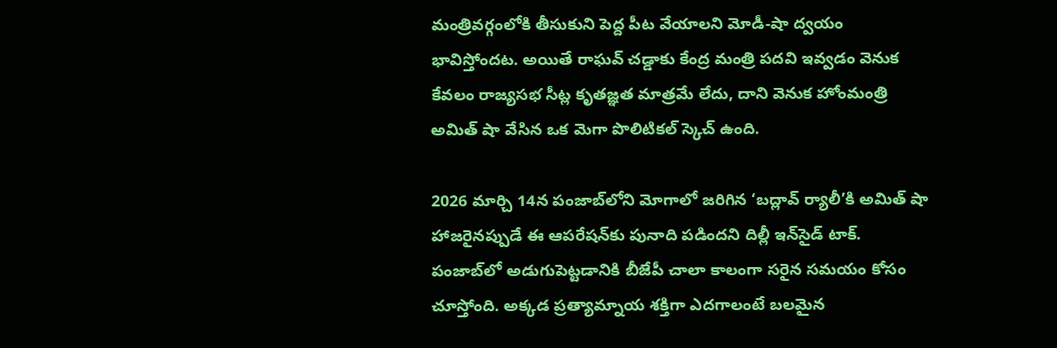మంత్రివర్గంలోకి తీసుకుని పెద్ద పీట వేయాలని మోడీ-షా ద్వయం భావిస్తోందట. అయితే రాఘవ్ చడ్డాకు కేంద్ర మంత్రి పదవి ఇవ్వడం వెనుక కేవలం రాజ్యసభ సీట్ల కృతజ్ఞత మాత్రమే లేదు, దాని వెనుక హోంమంత్రి అమిత్ షా వేసిన ఒక మెగా పొలిటికల్ స్కెచ్ ఉంది.

2026 మార్చి 14న పంజాబ్‌లోని మోగాలో జరిగిన ‘బద్లావ్ ర్యాలీ’కి అమిత్ షా హాజరైనప్పుడే ఈ ఆపరేషన్‌కు పునాది పడిందని దిల్లీ ఇన్‌సైడ్ టాక్. పంజాబ్‌లో అడుగుపెట్టడానికి బీజేపీ చాలా కాలంగా సరైన సమయం కోసం చూస్తోంది. అక్కడ ప్రత్యామ్నాయ శక్తిగా ఎదగాలంటే బలమైన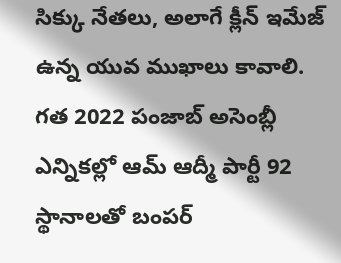సిక్కు నేతలు, అలాగే క్లీన్ ఇమేజ్ ఉన్న యువ ముఖాలు కావాలి. గత 2022 పంజాబ్ అసెంబ్లీ ఎన్నికల్లో ఆమ్ ఆద్మీ పార్టీ 92 స్థానాలతో బంపర్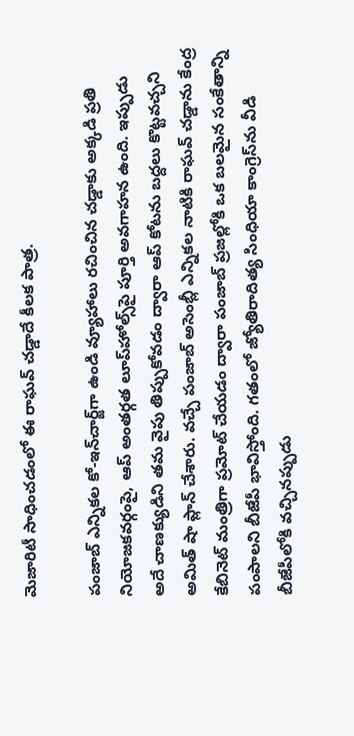మెజారిటీ సాధించడంలో ఈ రాఘవ్ చడ్డాదే కీలక పాత్ర.

పంజాబ్ ఎన్నికల కో-ఇన్‌చార్జ్‌గా ఉండి వ్యూహాలు రచించిన చడ్డాకు అక్కడి ప్రతి నియోజకవర్గంపై, ఆప్ అంతర్గత లూప్‌హోల్స్‌పై పూర్తి అవగాహన ఉంది. ఇప్పుడు అదే చాణక్యుడిని తమ వైపు తిప్పుకోవడం ద్వారా ఆప్ కోటను బద్దలు కొట్టవచ్చని అమిత్ షా ప్లాన్ చేశారు. వచ్చే పంజాబ్ అసెంబ్లీ ఎన్నికల నాటికి రాఘవ్ చడ్డాను కేంద్ర కేబినెట్ మంత్రిగా ప్రమోట్ చేయడం ద్వారా పంజాబ్ ప్రజల్లోకి ఒక బలమైన సంకేతాన్ని పంపాలని బీజేపీ భావిస్తోంది. గతంలో జ్యోతిరాదిత్య సింధియా కాంగ్రెస్‌ను వీడి బీజేపీలోకి వచ్చినప్పుడు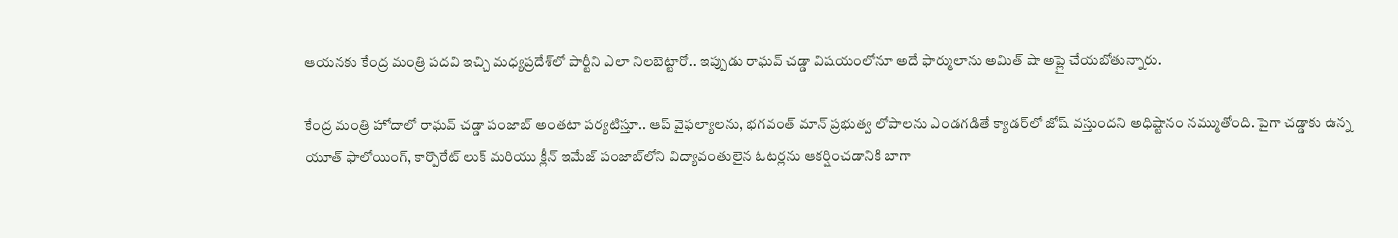ఆయనకు కేంద్ర మంత్రి పదవి ఇచ్చి మధ్యప్రదేశ్‌లో పార్టీని ఎలా నిలబెట్టారో.. ఇప్పుడు రాఘవ్ చడ్డా విషయంలోనూ అదే ఫార్ములాను అమిత్ షా అప్లై చేయబోతున్నారు.

కేంద్ర మంత్రి హోదాలో రాఘవ్ చడ్డా పంజాబ్ అంతటా పర్యటిస్తూ.. ఆప్ వైఫల్యాలను, భగవంత్ మాన్ ప్రభుత్వ లోపాలను ఎండగడితే క్యాడర్‌లో జోష్ వస్తుందని అధిష్టానం నమ్ముతోంది. పైగా చడ్డాకు ఉన్న యూత్ ఫాలోయింగ్, కార్పొరేట్ లుక్ మరియు క్లీన్ ఇమేజ్ పంజాబ్‌లోని విద్యావంతులైన ఓటర్లను ఆకర్షించడానికి బాగా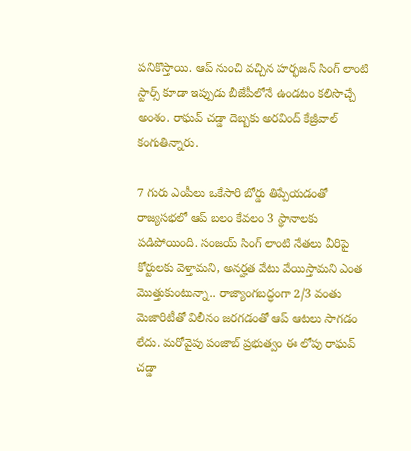పనికొస్తాయి. ఆప్ నుంచి వచ్చిన హర్భజన్ సింగ్ లాంటి స్టార్స్ కూడా ఇప్పుడు బీజేపీలోనే ఉండటం కలిసొచ్చే అంశం. రాఘవ్ చడ్డా దెబ్బకు అరవింద్ కేజ్రీవాల్ కంగుతిన్నారు.

7 గురు ఎంపీలు ఒకేసారి బోర్డు తిప్పేయడంతో రాజ్యసభలో ఆప్ బలం కేవలం 3 స్థానాలకు పడిపోయింది. సంజయ్ సింగ్ లాంటి నేతలు వీరిపై కోర్టులకు వెళ్తామని, అనర్హత వేటు వేయిస్తామని ఎంత మొత్తుకుంటున్నా.. రాజ్యాంగబద్ధంగా 2/3 వంతు మెజారిటీతో విలీనం జరగడంతో ఆప్ ఆటలు సాగడం లేదు. మరోవైపు పంజాబ్ ప్రభుత్వం ఈ లోపు రాఘవ్ చడ్డా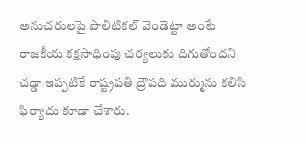అనుచరులపై పొలిటికల్ వెండెట్టా అంటే రాజకీయ కక్షసాధింపు చర్యలుకు దిగుతోందని చడ్డా ఇప్పటికే రాష్ట్రపతి ద్రౌపది ముర్మును కలిసి ఫిర్యాదు కూడా చేశారు.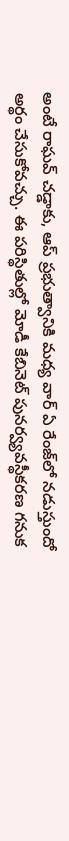అంటే రాఘవ్ చడ్డాకు, ఆప్ ప్రభుత్వానికి మధ్య వార్ ఏ రేంజ్‌లో నడుస్తుందో అర్థం చేసుకోవచ్చు. ఈ పరిస్థితుల్లో మోడీ కేబినెట్ పునర్వ్యవస్థీకరణ గనుక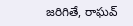జరిగితే, రాఘవ్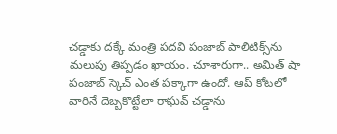చడ్డాకు దక్కే మంత్రి పదవి పంజాబ్ పాలిటిక్స్‌ను మలుపు తిప్పడం ఖాయం. చూశారుగా.. అమిత్ షా పంజాబ్ స్కెచ్ ఎంత పక్కాగా ఉందో. ఆప్ కోటలో వారినే దెబ్బకొట్టేలా రాఘవ్ చడ్డాను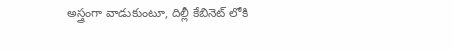అస్త్రంగా వాడుకుంటూ, దిల్లీ కేబినెట్ లోకి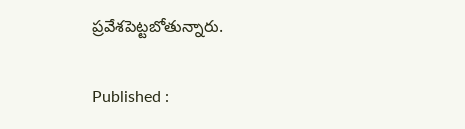ప్రవేశపెట్టబోతున్నారు.

Published :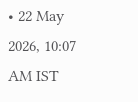• 22 May 2026, 10:07 AM IST